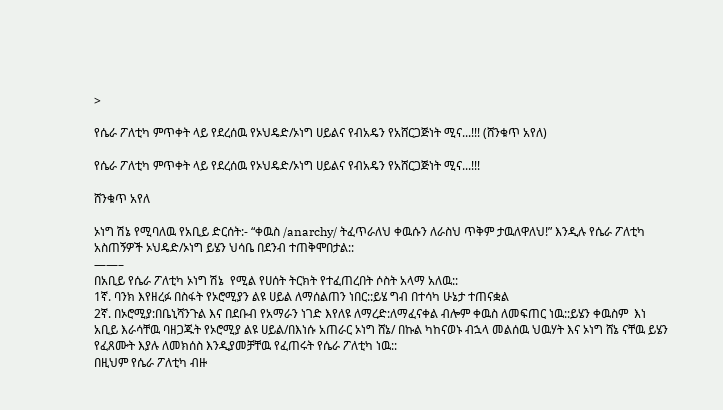>

የሴራ ፖለቲካ ምጥቀት ላይ የደረሰዉ የኦህዴድ/ኦነግ ሀይልና የብአዴን የአሸርጋጅነት ሚና...!!! (ሸንቁጥ አየለ)

የሴራ ፖለቲካ ምጥቀት ላይ የደረሰዉ የኦህዴድ/ኦነግ ሀይልና የብአዴን የአሸርጋጅነት ሚና...!!!

ሸንቁጥ አየለ

ኦነግ ሽኔ የሚባለዉ የአቢይ ድርሰት:- “ቀዉስ /anarchy/ ትፈጥራለህ ቀዉሱን ለራስህ ጥቅም ታዉለዋለህ!” እንዲሉ የሴራ ፖለቲካ  አስጠኝዎች ኦህዴድ/ኦነግ ይሄን ህሳቤ በደንብ ተጠቅሞበታል::
——–
በአቢይ የሴራ ፖለቲካ ኦነግ ሽኔ  የሚል የሀሰት ትርክት የተፈጠረበት ሶስት አላማ አለዉ::
1ኛ. ባንክ እየዘረፉ በስፋት የኦሮሚያን ልዩ ሀይል ለማሰልጠን ነበር::ይሄ ግብ በተሳካ ሁኔታ ተጠናቋል
2ኛ. በኦሮሚያ:በቤኒሻንጉል እና በደቡብ የአማራን ነገድ እየለዩ ለማረድ:ለማፈናቀል ብሎም ቀዉስ ለመፍጠር ነዉ::ይሄን ቀዉስም  እነ አቢይ እራሳቸዉ ባዘጋጁት የኦሮሚያ ልዩ ሀይል/በእነሱ አጠራር ኦነግ ሸኔ/ በኩል ካከናወኑ ብኋላ መልሰዉ ህዉሃት እና ኦነግ ሸኔ ናቸዉ ይሄን የፈጸሙት እያሉ ለመክሰስ እንዲያመቻቸዉ የፈጠሩት የሴራ ፖለቲካ ነዉ::
በዚህም የሴራ ፖለቲካ ብዙ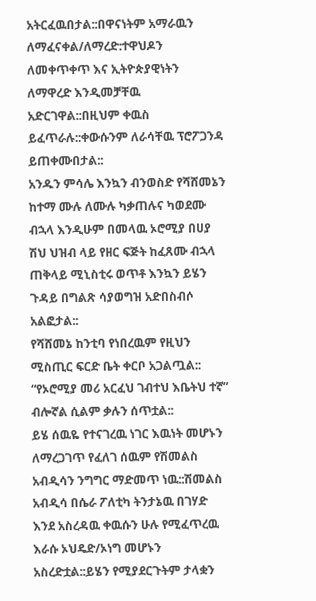አትርፈዉበታል::በዋናነትም አማራዉን ለማፈናቀል/ለማረድ:ተዋህዶን ለመቀጥቀጥ እና ኢትዮጵያዊነትን ለማዋረድ እንዲመቻቸዉ አድርገዋል::በዚህም ቀዉስ ይፈጥራሉ::ቀውሱንም ለራሳቸዉ ፕሮፖጋንዳ ይጠቀሙበታል::
አንዱን ምሳሌ እንኳን ብንወስድ የሻሸመኔን ከተማ ሙሉ ለሙሉ ካቃጠሉና ካወደሙ ብኋላ እንዲሁም በመላዉ ኦሮሚያ በሀያ ሽህ ህዝብ ላይ የዘር ፍጅት ከፈጸሙ ብኋላ ጠቅላይ ሚኒስቲሩ ወጥቶ እንኳን ይሄን ጉዳይ በግልጽ ሳያወግዝ አድበስብሶ አልፎታል::
የሻሸመኔ ከንቲባ የነበረዉም የዚህን ሚስጢር ፍርድ ቤት ቀርቦ አጋልጧል:: “የኦሮሚያ መሪ አርፈህ ገብተህ እቤትህ ተኛ” ብሎኛል ሲልም ቃሉን ሰጥቷል::
ይሄ ሰዉዬ የተናገረዉ ነገር እዉነት መሆኑን ለማረጋገጥ የፈለገ ሰዉም የሽመልስ አብዲሳን ንግግር ማድመጥ ነዉ::ሽመልስ አብዲሳ በሴራ ፖለቲካ ትንታኔዉ በገሃድ እንደ አስረዳዉ ቀዉሱን ሁሉ የሚፈጥረዉ እራሱ ኦህዴድ/ኦነግ መሆኑን አስረድቷል::ይሄን የሚያደርጉትም ታላቋን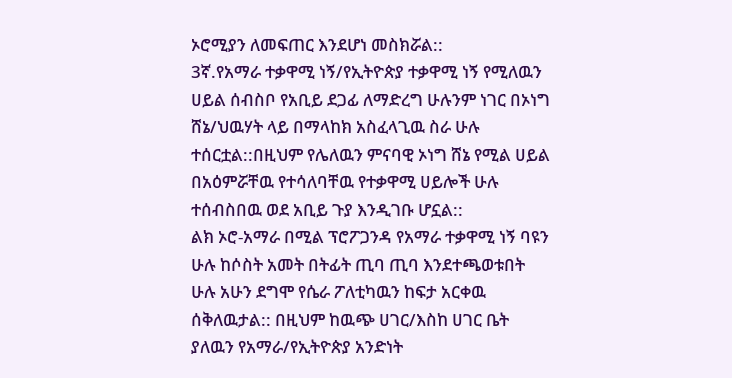ኦሮሚያን ለመፍጠር እንደሆነ መስክሯል::
3ኛ.የአማራ ተቃዋሚ ነኝ/የኢትዮጵያ ተቃዋሚ ነኝ የሚለዉን ሀይል ሰብስቦ የአቢይ ደጋፊ ለማድረግ ሁሉንም ነገር በኦነግ ሸኔ/ህዉሃት ላይ በማላከክ አስፈላጊዉ ስራ ሁሉ ተሰርቷል::በዚህም የሌለዉን ምናባዊ ኦነግ ሸኔ የሚል ሀይል በአዕምሯቸዉ የተሳለባቸዉ የተቃዋሚ ሀይሎች ሁሉ ተሰብስበዉ ወደ አቢይ ጉያ እንዲገቡ ሆኗል::
ልክ ኦሮ-አማራ በሚል ፕሮፖጋንዳ የአማራ ተቃዋሚ ነኝ ባዩን ሁሉ ከሶስት አመት በትፊት ጢባ ጢባ እንደተጫወቱበት ሁሉ አሁን ደግሞ የሴራ ፖለቲካዉን ከፍታ አርቀዉ ሰቅለዉታል:: በዚህም ከዉጭ ሀገር/እስከ ሀገር ቤት ያለዉን የአማራ/የኢትዮጵያ አንድነት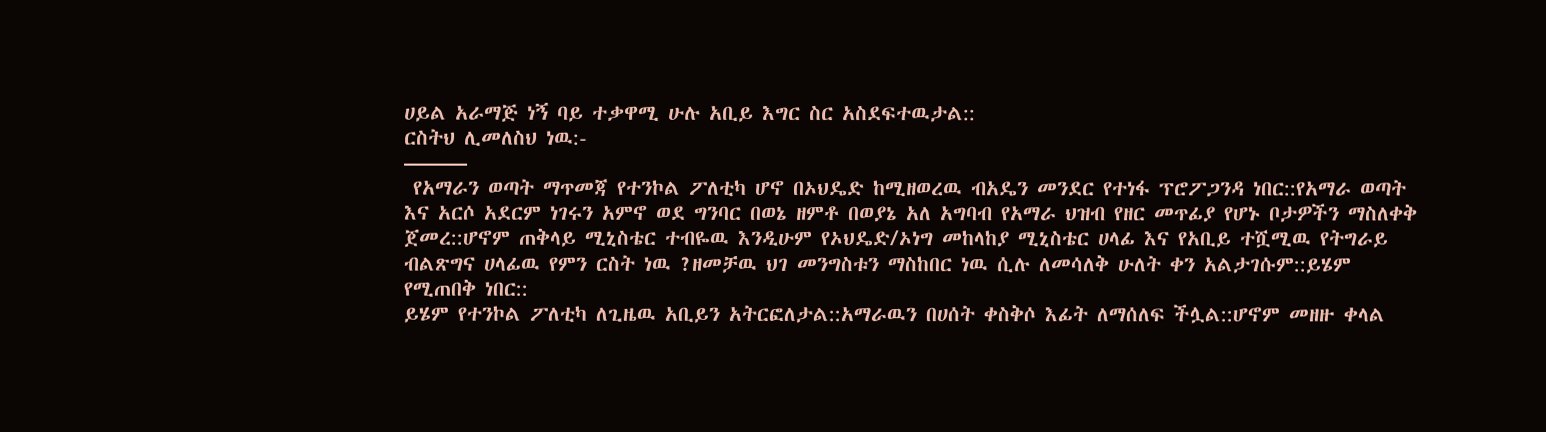ሀይል አራማጅ ነኝ ባይ ተቃዋሚ ሁሉ አቢይ እግር ስር አስደፍተዉታል::
ርስትህ ሊመለስህ ነዉ:-
———
 የአማራን ወጣት ማጥመጃ የተንኮል ፖለቲካ ሆኖ በኦህዴድ ከሚዘወረዉ ብአዴን መንደር የተነፋ ፕሮፖጋንዳ ነበር::የአማራ ወጣት እና አርሶ አደርም ነገሩን አምኖ ወደ ግንባር በወኔ ዘምቶ በወያኔ አለ አግባብ የአማራ ህዝብ የዘር መጥፊያ የሆኑ ቦታዎችን ማስለቀቅ ጀመረ::ሆኖም ጠቅላይ ሚኒስቴር ተብዬዉ እንዲሁም የኦህዴድ/ኦነግ መከላከያ ሚኒስቴር ሀላፊ እና የአቢይ ተሿሚዉ የትግራይ ብልጽግና ሀላፊዉ የምን ርስት ነዉ ?ዘመቻዉ ህገ መንግስቱን ማስከበር ነዉ ሲሉ ለመሳለቅ ሁለት ቀን አልታገሱም::ይሄም የሚጠበቅ ነበር::
ይሄም የተንኮል ፖለቲካ ለጊዜዉ አቢይን አትርፎለታል::አማራዉን በሀሰት ቀስቅሶ እፊት ለማሰለፍ ችሏል::ሆኖም መዘዙ ቀላል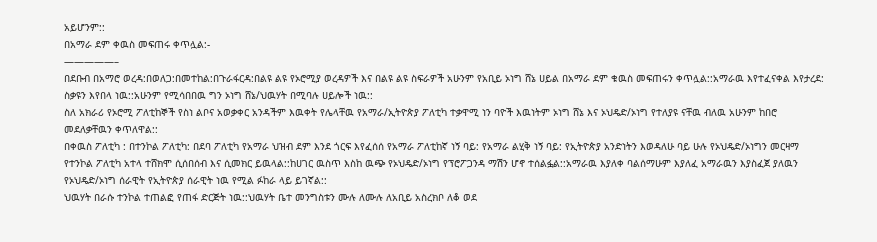አይሆንም::
በአማራ ደም ቀዉስ መፍጠሩ ቀጥሏል:-
—————–
በደቡብ በአማሮ ወረዳ:በወለጋ:በመተከል:በጉራፋርዳ:በልዩ ልዩ የኦሮሚያ ወረዳዎች እና በልዩ ልዩ ስፍራዎች አሁንም የአቢይ ኦነግ ሸኔ ሀይል በአማራ ደም ቁዉስ መፍጠሩን ቀጥሏል::አማራዉ እየተፈናቀል እየታረደ: ስቃዩን እየበላ ነዉ::አሁንም የሚሳበበዉ ግን ኦነግ ሸኔ/ህዉሃት በሚባሉ ሀይሎች ነዉ::
ስለ አክራሪ የኦሮሚ ፖለቲከኞች የስነ ልቦና አወቃቀር አንዳችም እዉቀት የሌላቸዉ የአማራ/ኢትዮጵያ ፖለቲካ ተቃዋሚ ነን ባዮች እዉነትም ኦነግ ሸኔ እና ኦህዴድ/ኦነግ የተለያዩ ናቸዉ ብለዉ አሁንም ከበሮ መደለቃቸዉን ቀጥለዋል::
በቀዉስ ፖለቲካ : በተንኮል ፖለቲካ: በደባ ፖለቲካ የአማራ ህዝብ ደም እንደ ጎርፍ እየፈሰሰ የአማራ ፖለቲከኛ ነኝ ባይ: የአማራ ልሂቅ ነኝ ባይ: የኢትዮጵያ አንድነትን እወዳለሁ ባይ ሁሉ የኦህዴድ/ኦነግን መርዛማ የተንኮል ፖለቲካ አተላ ተሸክሞ ሲሰበሰብ እና ሲመክር ይዉላል::ከሀገር ዉስጥ እስከ ዉጭ የኦህዴድ/ኦነግ የፕሮፖጋንዳ ማሽን ሆኖ ተሰልፏል::አማራዉ እያለቀ ባልሰማሁም እያለፈ አማራዉን እያስፈጀ ያለዉን የኦህዴድ/ኦነግ ሰራዊት የኢትዮጵያ ሰራዊት ነዉ የሚል ፉከራ ላይ ይገኛል::
ህዉሃት በራሱ ተንኮል ተጠልፎ የጠፋ ድርጅት ነዉ::ህዉሃት ቤተ መንግስቱን ሙሉ ለሙሉ ለአቢይ አስረክቦ ለቆ ወደ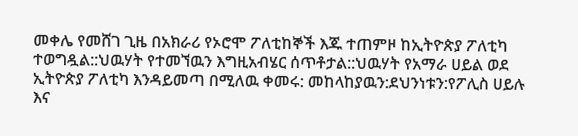መቀሌ የመሸገ ጊዜ በአክራሪ የኦሮሞ ፖለቲከኞች እጁ ተጠምዞ ከኢትዮጵያ ፖለቲካ ተወግዷል::ህዉሃት የተመኘዉን እግዚአብሄር ሰጥቶታል::ህዉሃት የአማራ ሀይል ወደ ኢትዮጵያ ፖለቲካ እንዳይመጣ በሚለዉ ቀመሩ: መከላከያዉን:ደህንነቱን:የፖሊስ ሀይሉ እና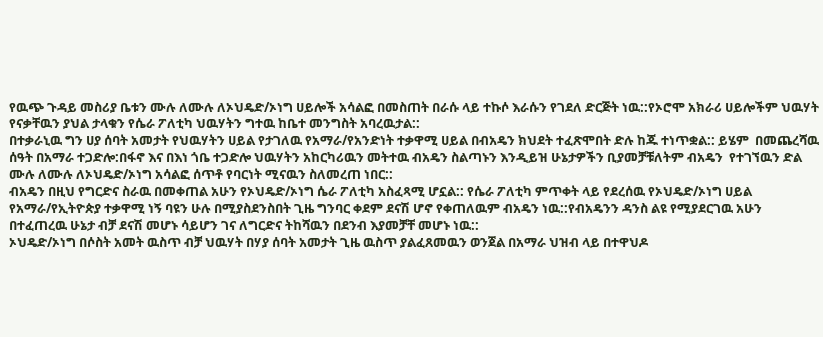የዉጭ ጉዳይ መስሪያ ቤቱን ሙሉ ለሙሉ ለኦህዴድ/ኦነግ ሀይሎች አሳልፎ በመስጠት በራሱ ላይ ተኩሶ እራሱን የገደለ ድርጅት ነዉ::የኦሮሞ አክራሪ ሀይሎችም ህዉሃት የናቃቸዉን ያህል ታላቁን የሴራ ፖለቲካ ህዉሃትን ግተዉ ከቤተ መንግስት አባረዉታል::
በተቃራኒዉ ግን ሀያ ሰባት አመታት የህዉሃትን ሀይል የታገለዉ የአማራ/የአንድነት ተቃዋሚ ሀይል በብአዴን ክህደት ተፈጽሞበት ድሉ ከጁ ተነጥቋል:: ይሄም  በመጨረሻዉ ሰዓት በአማራ ተጋድሎ:በፋኖ እና በእነ ጎቤ ተጋድሎ ህዉሃትን አከርካሪዉን መትተዉ ብአዴን ስልጣኑን እንዲይዝ ሁኔታዎችን ቢያመቻቹለትም ብአዴን  የተገኘዉን ድል ሙሉ ለሙሉ ለኦህዴድ/ኦነግ አሳልፎ ሰጥቶ የባርነት ሚናዉን ስለመረጠ ነበር::
ብአዴን በዚህ የግርድና ስራዉ በመቀጠል አሁን የኦህዴድ/ኦነግ ሴራ ፖለቲካ አስፈጻሚ ሆኗል:: የሴራ ፖለቲካ ምጥቀት ላይ የደረሰዉ የኦህዴድ/ኦነግ ሀይል የአማራ/የኢትዮጵያ ተቃዋሚ ነኝ ባዩን ሁሉ በሚያስደንስበት ጊዜ ግንባር ቀደም ደናሽ ሆኖ የቀጠለዉም ብአዴን ነዉ::የብአዴንን ዳንስ ልዩ የሚያደርገዉ አሁን በተፈጠረዉ ሁኔታ ብቻ ደናሽ መሆኑ ሳይሆን ገና ለግርድና ትከሻዉን በደንብ እያመቻቸ መሆኑ ነዉ::
ኦህዴድ/ኦነግ በሶስት አመት ዉስጥ ብቻ ህዉሃት በሃያ ሰባት አመታት ጊዜ ዉስጥ ያልፈጸመዉን ወንጀል በአማራ ህዝብ ላይ በተዋህዶ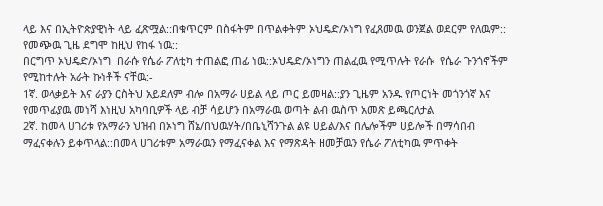ላይ እና በኢትዮጵያዊነት ላይ ፈጽሟል::በቁጥርም በስፋትም በጥልቀትም ኦህዴድ/ኦነግ የፈጸመዉ ወንጀል ወደርም የለዉም:: የመጭዉ ጊዜ ደግሞ ከዚህ የከፋ ነዉ::
በርግጥ ኦህዴድ/ኦነግ  በራሱ የሴራ ፖለቲካ ተጠልፎ ጠፊ ነዉ::ኦህዴድ/ኦነግን ጠልፈዉ የሚጥሉት የራሱ  የሴራ ጉንጎኖችም  የሚከተሉት አራት ኩነቶች ናቸዉ:-
1ኛ. ወላቃይት እና ራያን ርስትህ አይደለም ብሎ በአማራ ሀይል ላይ ጦር ይመዛል::ያን ጊዜም አንዱ የጦርነት መጎንጎኛ እና የመጥፊያዉ መነሻ እነዚህ አካባቢዎች ላይ ብቻ ሳይሆን በአማራዉ ወጣት ልብ ዉስጥ አመጽ ይጫርለታል
2ኛ. ከመላ ሀገሪቱ የአማራን ህዝብ በኦነግ ሸኔ/በህዉሃት/በቤኒሻንጉል ልዩ ሀይል/እና በሌሎችም ሀይሎች በማሳበብ ማፈናቀሉን ይቀጥላል::በመላ ሀገሪቱም አማራዉን የማፈናቀል እና የማጽዳት ዘመቻዉን የሴራ ፖለቲካዉ ምጥቀት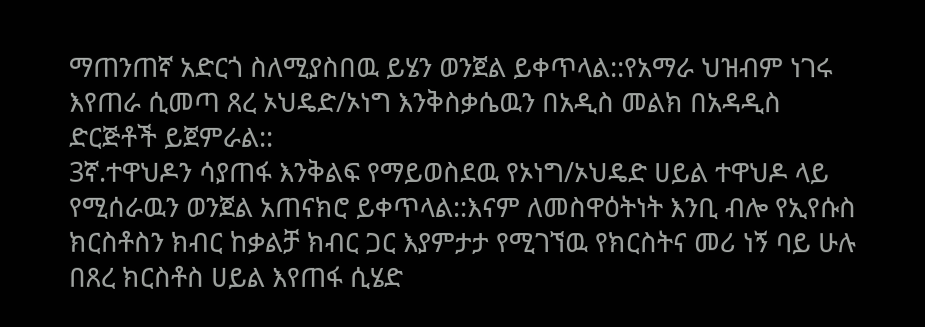ማጠንጠኛ አድርጎ ስለሚያስበዉ ይሄን ወንጀል ይቀጥላል::የአማራ ህዝብም ነገሩ እየጠራ ሲመጣ ጸረ ኦህዴድ/ኦነግ እንቅስቃሴዉን በአዲስ መልክ በአዳዲስ ድርጅቶች ይጀምራል::
3ኛ.ተዋህዶን ሳያጠፋ እንቅልፍ የማይወስደዉ የኦነግ/ኦህዴድ ሀይል ተዋህዶ ላይ የሚሰራዉን ወንጀል አጠናክሮ ይቀጥላል::እናም ለመስዋዕትነት እንቢ ብሎ የኢየሱስ ክርስቶስን ክብር ከቃልቻ ክብር ጋር እያምታታ የሚገኘዉ የክርስትና መሪ ነኝ ባይ ሁሉ በጸረ ክርስቶስ ሀይል እየጠፋ ሲሄድ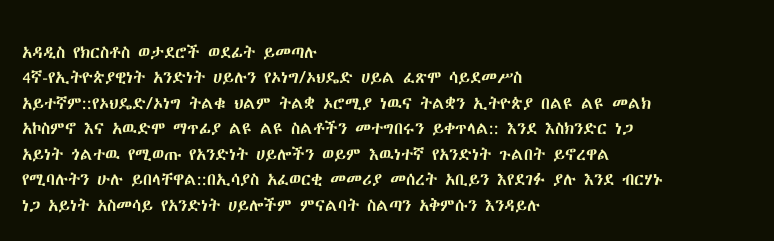አዳዲስ የክርስቶስ ወታደሮች ወደፊት ይመጣሉ
4ኛ-የኢትዮጵያዊነት አንድነት ሀይሉን የኦነግ/ኦህዴድ ሀይል ፈጽሞ ሳይደመሥስ አይተኛም::የኦህዴድ/ኦነግ ትልቁ ህልም ትልቋ ኦሮሚያ ነዉና ትልቋን ኢትዮጵያ በልዩ ልዩ መልክ አኮስምኖ እና አዉድሞ ማጥፊያ ልዩ ልዩ ስልቶችን መተግበሩን ይቀጥላል:: እንደ እስክንድር ነጋ አይነት ጎልተዉ የሚወጡ የአንድነት ሀይሎችን ወይም እዉነተኛ የአንድነት ጉልበት ይኖረዋል የሚባሉትን ሁሉ ይበላቸዋል::በኢሳያስ አፈወርቂ መመሪያ መሰረት አቢይን እየደገፉ ያሉ እንደ ብርሃኑ ነጋ አይነት አስመሳይ የአንድነት ሀይሎችም ምናልባት ስልጣን አቅምሱን እንዳይሉ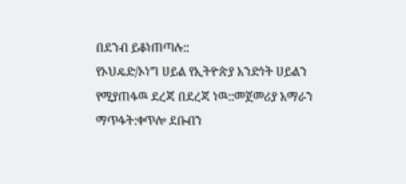በደንብ ይቆነጠጣሉ::
የኦህዴድ/ኦነግ ሀይል የኢትዮጵያ አንድነት ሀይልን የሚያጠፋዉ ደረጃ በደረጃ ነዉ::መጀመሪያ አማራን ማጥፋት:ቀጥሎ ደቡብን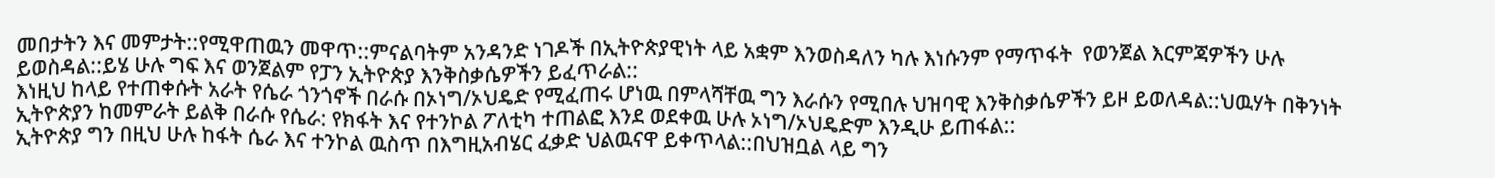መበታትን እና መምታት::የሚዋጠዉን መዋጥ::ምናልባትም አንዳንድ ነገዶች በኢትዮጵያዊነት ላይ አቋም እንወስዳለን ካሉ እነሱንም የማጥፋት  የወንጀል እርምጃዎችን ሁሉ ይወስዳል::ይሄ ሁሉ ግፍ እና ወንጀልም የፓን ኢትዮጵያ እንቅስቃሴዎችን ይፈጥራል::
እነዚህ ከላይ የተጠቀሱት አራት የሴራ ጎንጎኖች በራሱ በኦነግ/ኦህዴድ የሚፈጠሩ ሆነዉ በምላሻቸዉ ግን እራሱን የሚበሉ ህዝባዊ እንቅስቃሴዎችን ይዞ ይወለዳል::ህዉሃት በቅንነት ኢትዮጵያን ከመምራት ይልቅ በራሱ የሴራ: የክፋት እና የተንኮል ፖለቲካ ተጠልፎ እንደ ወደቀዉ ሁሉ ኦነግ/ኦህዴድም እንዲሁ ይጠፋል::
ኢትዮጵያ ግን በዚህ ሁሉ ከፋት ሴራ እና ተንኮል ዉስጥ በእግዚአብሄር ፈቃድ ህልዉናዋ ይቀጥላል::በህዝቧል ላይ ግን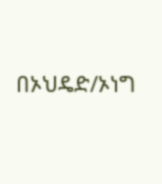በኦህዴድ/ኦነግ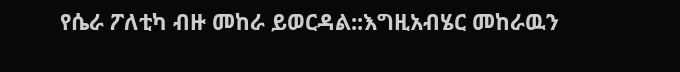የሴራ ፖለቲካ ብዙ መከራ ይወርዳል::እግዚአብሄር መከራዉን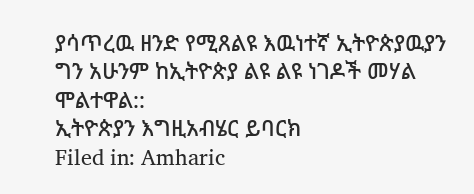ያሳጥረዉ ዘንድ የሚጸልዩ እዉነተኛ ኢትዮጵያዉያን ግን አሁንም ከኢትዮጵያ ልዩ ልዩ ነገዶች መሃል ሞልተዋል::
ኢትዮጵያን እግዚአብሄር ይባርክ
Filed in: Amharic